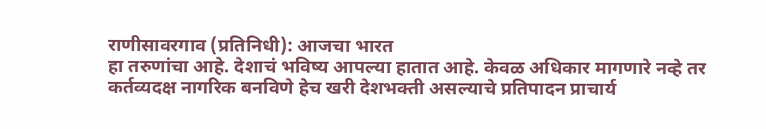राणीसावरगाव (प्रतिनिधी): आजचा भारत
हा तरुणांचा आहे. देशाचं भविष्य आपल्या हातात आहे. केवळ अधिकार मागणारे नव्हे तर
कर्तव्यदक्ष नागरिक बनविणे हेच खरी देशभक्ती असल्याचे प्रतिपादन प्राचार्य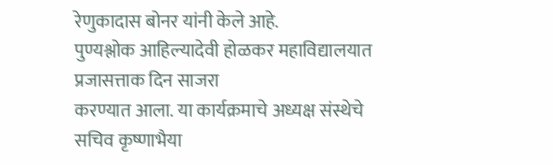रेणुकादास बोनर यांनी केले आहे.
पुण्यश्लोक आहिल्यादेवी होळकर महाविद्यालयात प्रजासत्ताक दिन साजरा
करण्यात आला. या कार्यक्रमाचे अध्यक्ष संस्थेचे सचिव कृष्णाभैया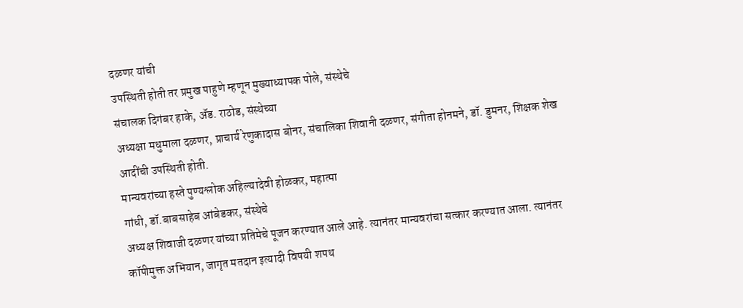दळणर यांची
उपस्थिती होती तर प्रमुख पाहुणे म्हणून मुख्याध्यापक पोले, संस्थेचे
संचालक दिगंबर हाके, ॲड. राठोड, संस्थेच्या
अध्यक्षा मधुमाला दळणर, प्राचार्य रेणुकादास बोनर, संचालिका शिवानी दळणर, संगीता होनमने, डॉ. डुमनर, शिक्षक शेख आदींची उपस्थिती होती.
मान्यवरांच्या हस्ते पुण्यश्लोक अहिल्यादेवी होळकर, महात्मा
गांधी, डॉ.बाबसाहेब आंबेडकर, संस्थेचे
अध्यक्ष शिवाजी दळणर यांच्या प्रतिमेचे पूजन करण्यात आले आहे. त्यानंतर मान्यवरांचा सत्कार करण्यात आला. त्यानंतर कॉपीमुक्त अभियान, जागृत मतदान इत्यादी विषयी शपथ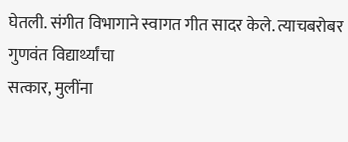घेतली. संगीत विभागाने स्वागत गीत सादर केले. त्याचबरोबर गुणवंत विद्यार्थ्यांचा
सत्कार, मुलींना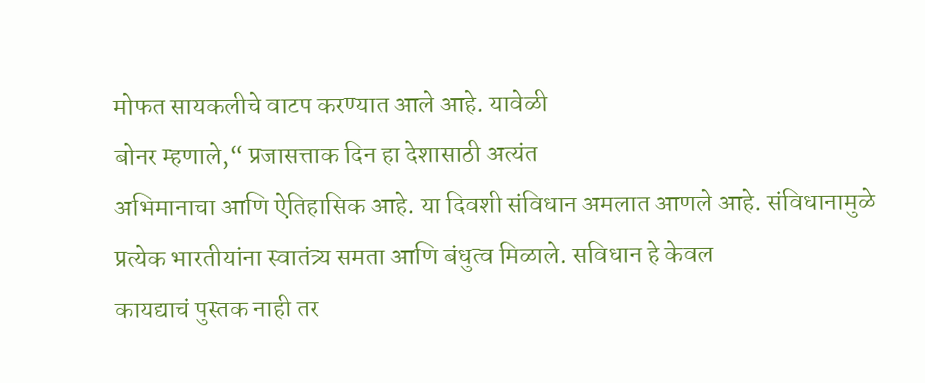मोफत सायकलीचे वाटप करण्यात आले आहे. यावेळी
बोनर म्हणाले,“ प्रजासत्ताक दिन हा देशासाठी अत्यंत
अभिमानाचा आणि ऐतिहासिक आहे. या दिवशी संविधान अमलात आणले आहे. संविधानामुळे
प्रत्येक भारतीयांना स्वातंत्र्य समता आणि बंधुत्व मिळाले. सविधान हे केवल
कायद्याचं पुस्तक नाही तर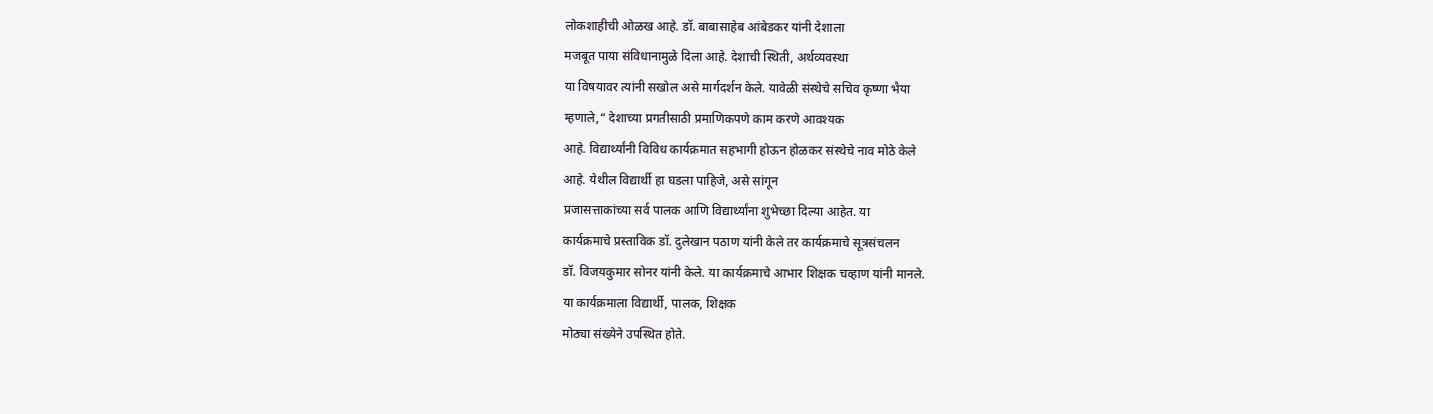लोकशाहीची ओळख आहे. डॉ. बाबासाहेब आंबेडकर यांनी देशाला
मजबूत पाया संविधानामुळे दिला आहे. देशाची स्थिती, अर्थव्यवस्था
या विषयावर त्यांनी सखोल असे मार्गदर्शन केले. यावेळी संस्थेचे सचिव कृष्णा भैया
म्हणाले,“ देशाच्या प्रगतीसाठी प्रमाणिकपणे काम करणे आवश्यक
आहे. विद्यार्थ्यांनी विविध कार्यक्रमात सहभागी होऊन होळकर संस्थेचे नाव मोठे केले
आहे. येथील विद्यार्थी हा घडला पाहिजे, असे सांगून
प्रजासत्ताकांच्या सर्व पालक आणि विद्यार्थ्यांना शुभेच्छा दिल्या आहेत. या
कार्यक्रमाचे प्रस्ताविक डॉ. दुलेखान पठाण यांनी केले तर कार्यक्रमाचे सूत्रसंचलन
डॉ. विजयकुमार सोनर यांनी केले. या कार्यक्रमाचे आभार शिक्षक चव्हाण यांनी मानले.
या कार्यक्रमाला विद्यार्थी, पालक, शिक्षक
मोठ्या संख्येने उपस्थित होते.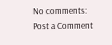No comments:
Post a Comment